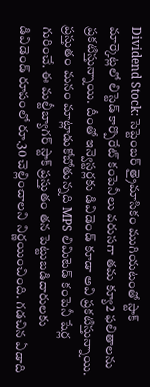Dividend Stock: సెప్టెంబర్ త్రైమాసికం ముగియటంతో స్టాక్ మార్కెట్లలో లిస్టెడ్ కార్పొరేట్ కంపెనీలు వరుసగా తమ క్యూ2 ఫలితాలను ప్రకటిస్తున్నాయి. దీంతో ఇన్వెస్టర్లకు డివిడెండ్ కూడా అవి ప్రకటిస్తున్నాయి.
ప్రస్తుతం మనం మాట్లాడుకోబోతున్నది MPS లిమిటెడ్ కంపెనీ షేర్ల గురించే. ఈ మల్టీబ్యాగర్ స్టాక్ ప్రస్తుతం తన పెట్టుబడిదారులకు డివిడెండ్ రూపంలో రూ.30 చెల్లించాలని నిర్ణయించింది. గడచిన ఏడాది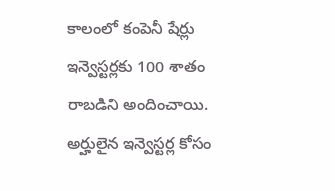కాలంలో కంపెనీ షేర్లు ఇన్వెస్టర్లకు 100 శాతం రాబడిని అందించాయి. అర్హులైన ఇన్వెస్టర్ల కోసం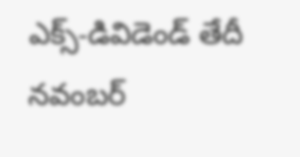ఎక్స్-డివిడెండ్ తేదీ నవంబర్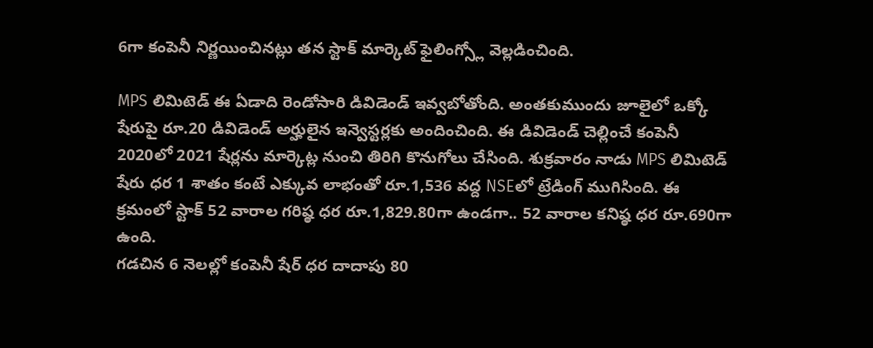6గా కంపెనీ నిర్ణయించినట్లు తన స్టాక్ మార్కెట్ ఫైలింగ్స్లో వెల్లడించింది.

MPS లిమిటెడ్ ఈ ఏడాది రెండోసారి డివిడెండ్ ఇవ్వబోతోంది. అంతకుముందు జూలైలో ఒక్కో షేరుపై రూ.20 డివిడెండ్ అర్హులైన ఇన్వెస్టర్లకు అందించింది. ఈ డివిడెండ్ చెల్లించే కంపెనీ 2020లో 2021 షేర్లను మార్కెట్ల నుంచి తిరిగి కొనుగోలు చేసింది. శుక్రవారం నాడు MPS లిమిటెడ్ షేరు ధర 1 శాతం కంటే ఎక్కువ లాభంతో రూ.1,536 వద్ద NSEలో ట్రేడింగ్ ముగిసింది. ఈ క్రమంలో స్టాక్ 52 వారాల గరిష్ఠ ధర రూ.1,829.80గా ఉండగా.. 52 వారాల కనిష్ఠ ధర రూ.690గా ఉంది.
గడచిన 6 నెలల్లో కంపెనీ షేర్ ధర దాదాపు 80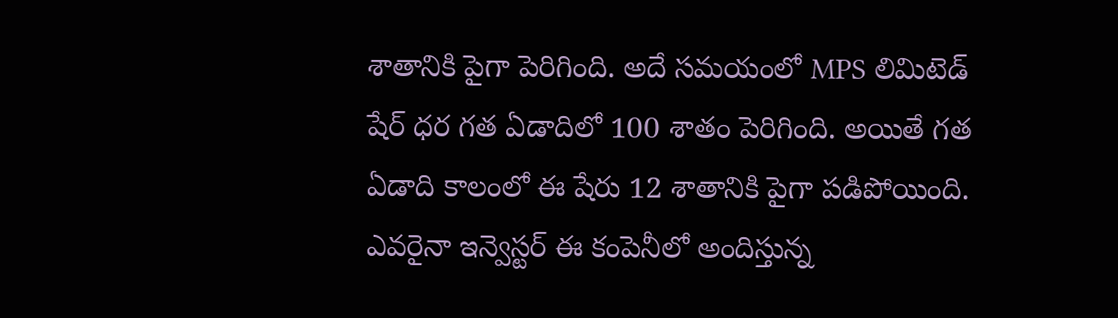శాతానికి పైగా పెరిగింది. అదే సమయంలో MPS లిమిటెడ్ షేర్ ధర గత ఏడాదిలో 100 శాతం పెరిగింది. అయితే గత ఏడాది కాలంలో ఈ షేరు 12 శాతానికి పైగా పడిపోయింది. ఎవరైనా ఇన్వెస్టర్ ఈ కంపెనీలో అందిస్తున్న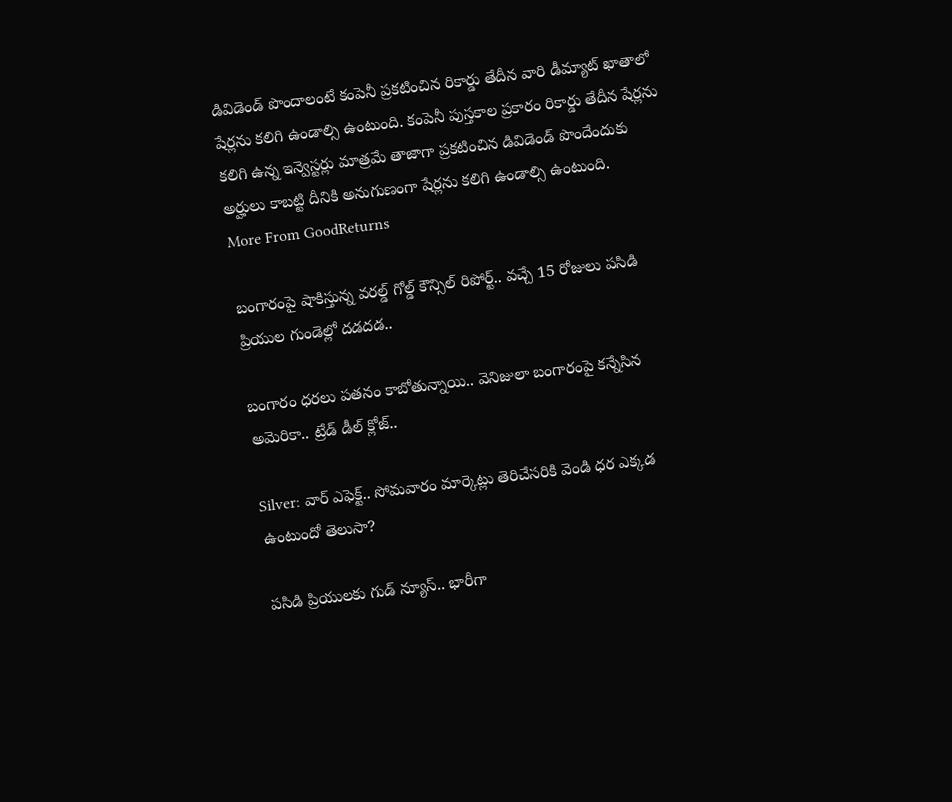డివిడెండ్ పొందాలంటే కంపెనీ ప్రకటించిన రికార్డు తేదీన వారి డీమ్యాట్ ఖాతాలో షేర్లను కలిగి ఉండాల్సి ఉంటుంది. కంపెనీ పుస్తకాల ప్రకారం రికార్డు తేదీన షేర్లను కలిగి ఉన్న ఇన్వెస్టర్లు మాత్రమే తాజాగా ప్రకటించిన డివిడెండ్ పొందేందుకు అర్హులు కాబట్టి దీనికి అనుగుణంగా షేర్లను కలిగి ఉండాల్సి ఉంటుంది.
More From GoodReturns

బంగారంపై షాకిస్తున్న వరల్డ్ గోల్డ్ కౌన్సిల్ రిపోర్ట్.. వచ్చే 15 రోజులు పసిడి ప్రియుల గుండెల్లో దడదడ..

బంగారం ధరలు పతనం కాబోతున్నాయి.. వెనిజులా బంగారంపై కన్నేసిన అమెరికా.. ట్రేడ్ డీల్ క్లోజ్..

Silver: వార్ ఎఫెక్ట్.. సోమవారం మార్కెట్లు తెరిచేసరికి వెండి ధర ఎక్కడ ఉంటుందో తెలుసా?

పసిడి ప్రియులకు గుడ్ న్యూస్.. భారీగా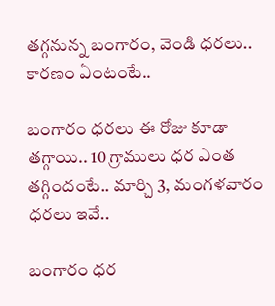తగ్గనున్న బంగారం, వెండి ధరలు.. కారణం ఏంటంటే..

బంగారం ధరలు ఈ రోజు కూడా తగ్గాయి.. 10 గ్రాములు ధర ఎంత తగ్గిందంటే.. మార్చి 3, మంగళవారం ధరలు ఇవే..

బంగారం ధర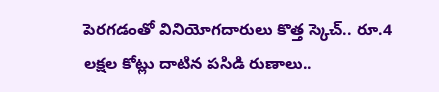పెరగడంతో వినియోగదారులు కొత్త స్కెచ్.. రూ.4 లక్షల కోట్లు దాటిన పసిడి రుణాలు..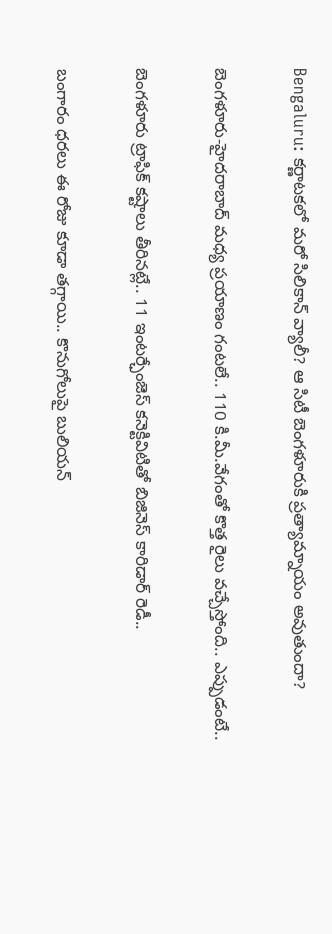Bengaluru: కర్ణాటకలో మరో సిలికాన్ వ్యాలీ? ఆ సిటీ బెంగళూరుకి ప్రత్యామ్నాయం అవుతుందా?

బెంగళూరు-హైదరాబాద్ మధ్య ప్రయాణం గంటలే.. 110 కి.మీ.వేగంతో కొత్త రైలు వచ్చేస్తోంది.. ఎప్పుడంటే..

బెంగళూరు ట్రాఫిక్ కష్టాలు తీరినట్లే.. 11 ఇంటర్ఛేంజెస్ కనెక్టివిటితో బిజినెస్ కారిడార్ రెడీ..

బంగారం ధరలు ఈ రోజు కూడా తగ్గాయి.. కొనుగోలుపై బులియన్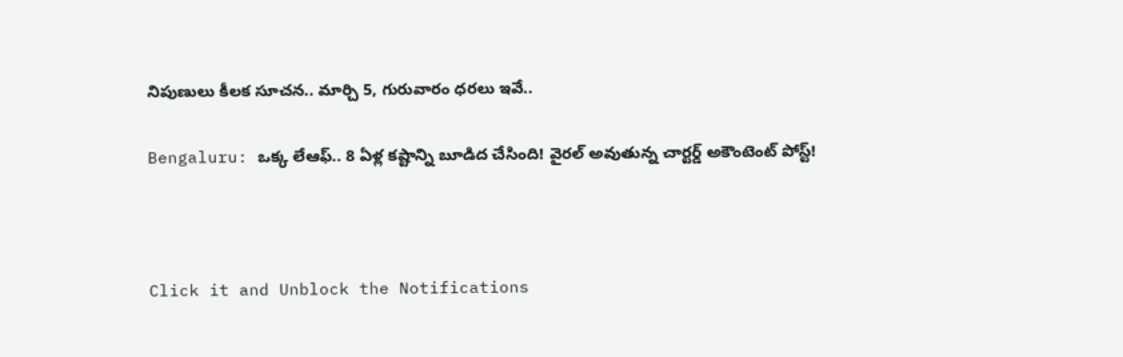నిపుణులు కీలక సూచన.. మార్చి 5, గురువారం ధరలు ఇవే..

Bengaluru: ఒక్క లేఆఫ్.. 8 ఏళ్ల కష్టాన్ని బూడిద చేసింది! వైరల్ అవుతున్న చార్టర్డ్ అకౌంటెంట్ పోస్ట్!



Click it and Unblock the Notifications